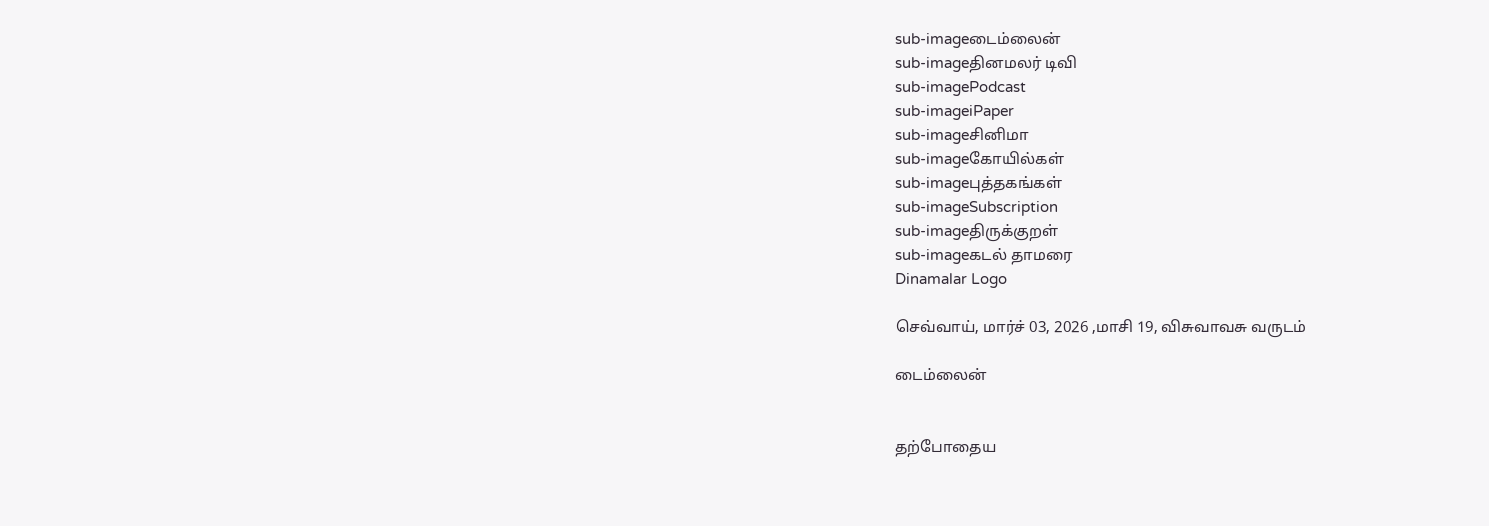sub-imageடைம்லைன்
sub-imageதினமலர் டிவி
sub-imagePodcast
sub-imageiPaper
sub-imageசினிமா
sub-imageகோயில்கள்
sub-imageபுத்தகங்கள்
sub-imageSubscription
sub-imageதிருக்குறள்
sub-imageகடல் தாமரை
Dinamalar Logo

செவ்வாய், மார்ச் 03, 2026 ,மாசி 19, விசுவாவசு வருடம்

டைம்லைன்


தற்போதைய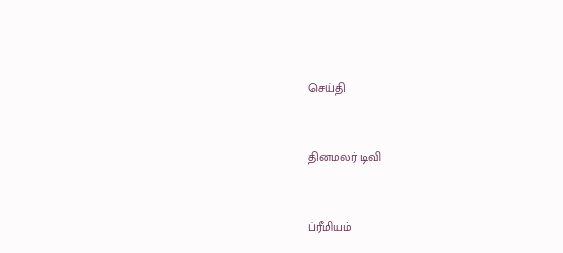செய்தி


தினமலர் டிவி


ப்ரீமியம்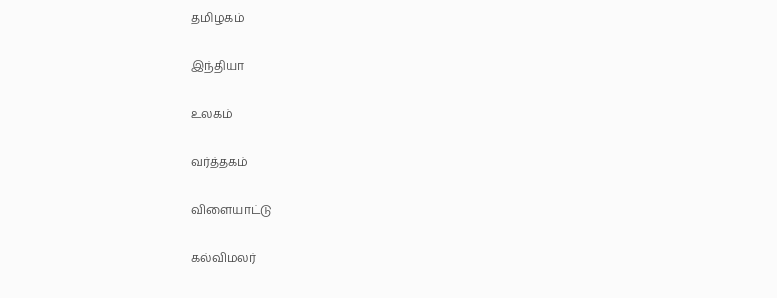தமிழகம்


இந்தியா


உலகம்


வர்த்தகம்


விளையாட்டு


கல்விமலர்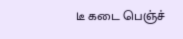டீ கடை பெஞ்ச்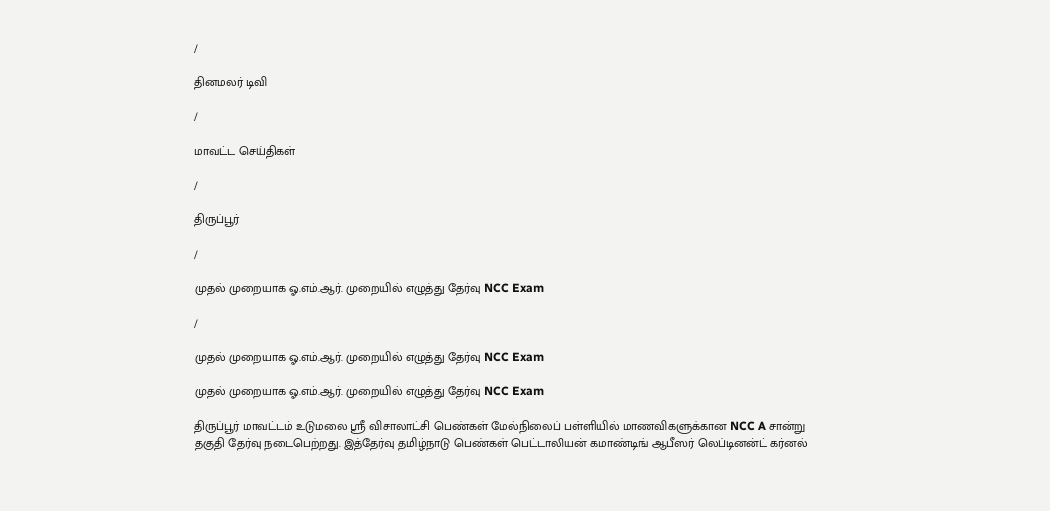/

தினமலர் டிவி

/

மாவட்ட செய்திகள்

/

திருப்பூர்

/

முதல் முறையாக ஓ.எம்.ஆர். முறையில் எழுத்து தேர்வு NCC Exam

/

முதல் முறையாக ஓ.எம்.ஆர். முறையில் எழுத்து தேர்வு NCC Exam

முதல் முறையாக ஓ.எம்.ஆர். முறையில் எழுத்து தேர்வு NCC Exam

திருப்பூர் மாவட்டம் உடுமலை ஸ்ரீ விசாலாட்சி பெண்கள் மேல்நிலைப் பள்ளியில் மாணவிகளுக்கான NCC A சான்று தகுதி தேர்வு நடைபெற்றது. இத்தேர்வு தமிழ்நாடு பெண்கள் பெட்டாலியன் கமாண்டிங் ஆபீஸர் லெப்டினன்ட் கர்னல்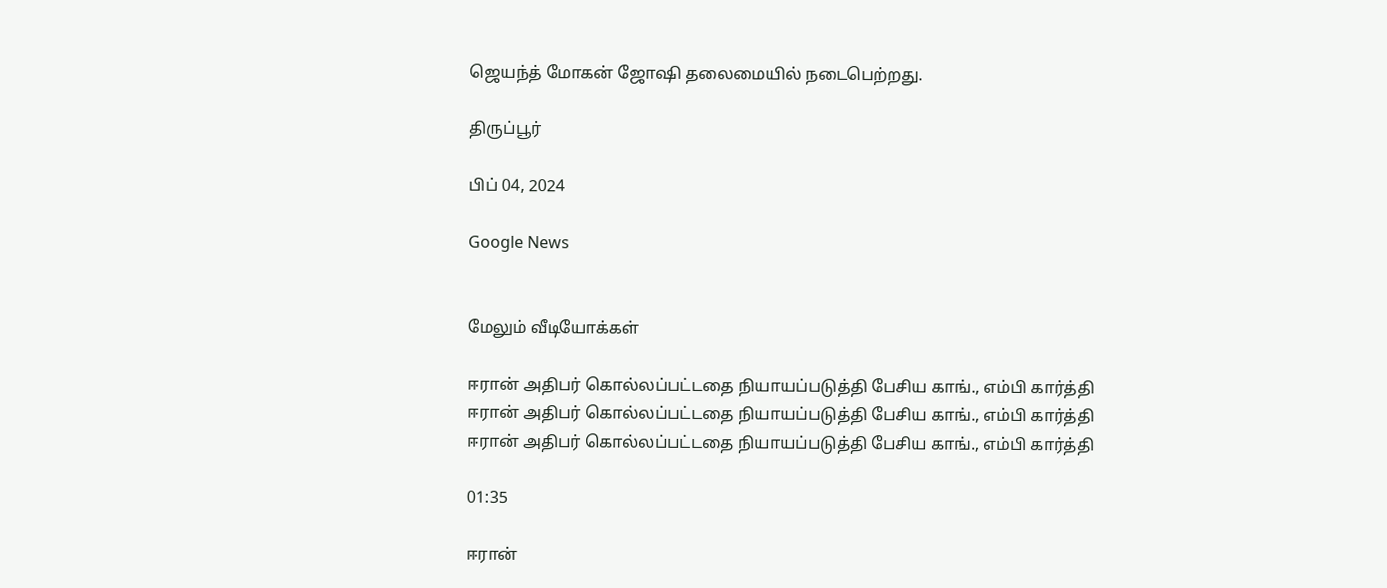ஜெயந்த் மோகன் ஜோஷி தலைமையில் நடைபெற்றது.

திருப்பூர்

பிப் 04, 2024

Google News


மேலும் வீடியோக்கள்

ஈரான் அதிபர் கொல்லப்பட்டதை நியாயப்படுத்தி பேசிய காங்., எம்பி கார்த்தி
ஈரான் அதிபர் கொல்லப்பட்டதை நியாயப்படுத்தி பேசிய காங்., எம்பி கார்த்தி
ஈரான் அதிபர் கொல்லப்பட்டதை நியாயப்படுத்தி பேசிய காங்., எம்பி கார்த்தி

01:35

ஈரான்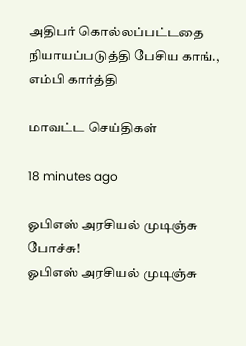அதிபர் கொல்லப்பட்டதை நியாயப்படுத்தி பேசிய காங்., எம்பி கார்த்தி

மாவட்ட செய்திகள்

18 minutes ago

ஓபிஎஸ் அரசியல் முடிஞ்சு போச்சு!
ஓபிஎஸ் அரசியல் முடிஞ்சு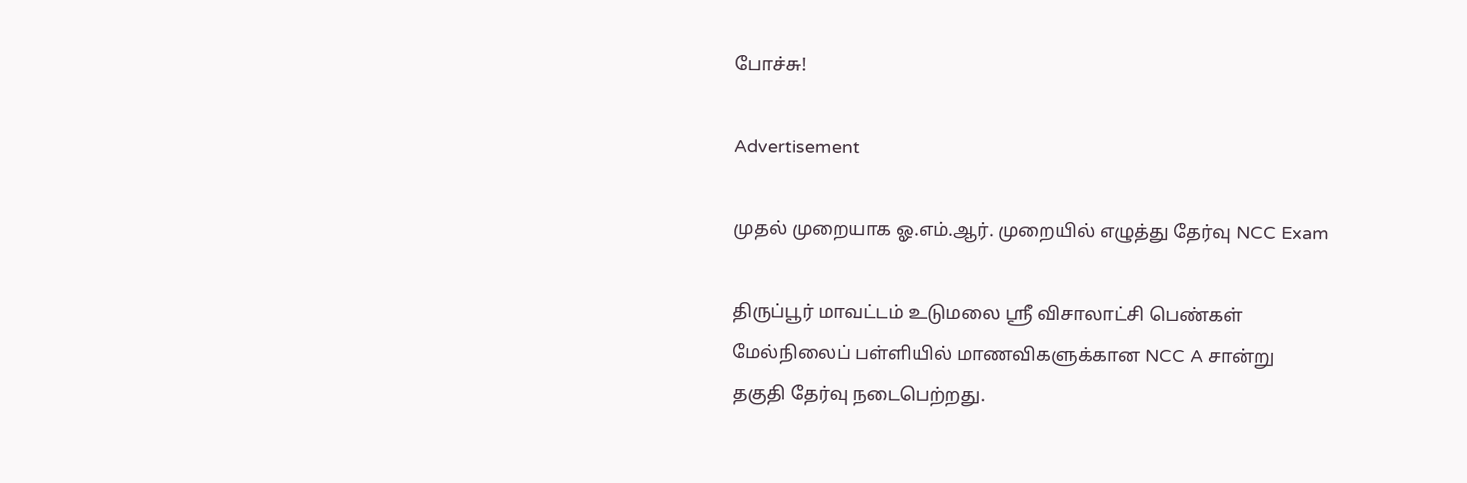போச்சு!

Advertisement

முதல் முறையாக ஓ.எம்.ஆர். முறையில் எழுத்து தேர்வு NCC Exam

திருப்பூர் மாவட்டம் உடுமலை ஸ்ரீ விசாலாட்சி பெண்கள் மேல்நிலைப் பள்ளியில் மாணவிகளுக்கான NCC A சான்று தகுதி தேர்வு நடைபெற்றது.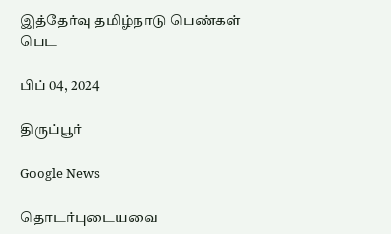இத்தேர்வு தமிழ்நாடு பெண்கள் பெட

பிப் 04, 2024

திருப்பூர்

Google News

தொடர்புடையவை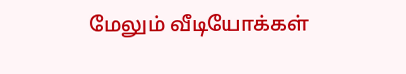மேலும் வீடியோக்கள்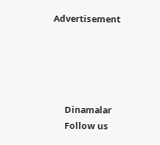Advertisement





      Dinamalar
      Follow us